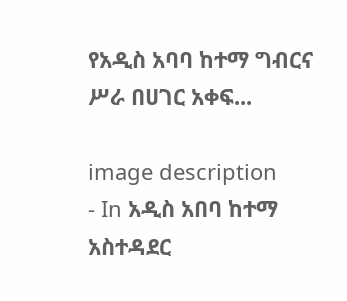የአዲስ አባባ ከተማ ግብርና ሥራ በሀገር አቀፍ...

image description
- In አዲስ አበባ ከተማ አስተዳደር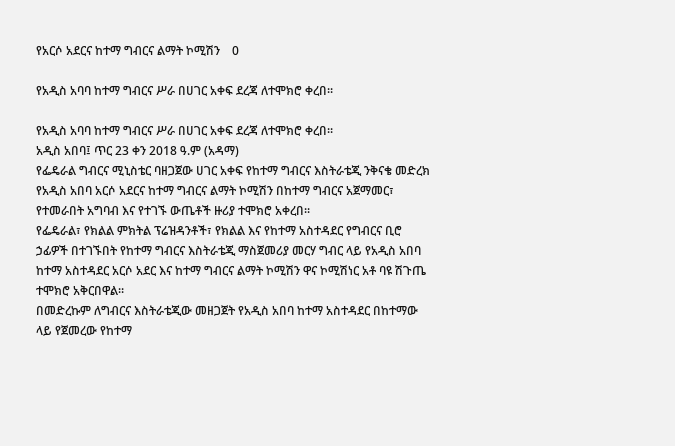የአርሶ አደርና ከተማ ግብርና ልማት ኮሚሽን    0

የአዲስ አባባ ከተማ ግብርና ሥራ በሀገር አቀፍ ደረጃ ለተሞክሮ ቀረበ፡፡

የአዲስ አባባ ከተማ ግብርና ሥራ በሀገር አቀፍ ደረጃ ለተሞክሮ ቀረበ፡፡
አዲስ አበባ፤ ጥር 23 ቀን 2018 ዓ.ም (አዳማ)
የፌዴራል ግብርና ሚኒስቴር ባዘጋጀው ሀገር አቀፍ የከተማ ግብርና እስትራቴጂ ንቅናቄ መድረክ የአዲስ አበባ አርሶ አደርና ከተማ ግብርና ልማት ኮሚሽን በከተማ ግብርና አጀማመር፣ የተመራበት አግባብ እና የተገኙ ውጤቶች ዙሪያ ተሞክሮ አቀረበ፡፡
የፌዴራል፣ የክልል ምክትል ፕሬዝዳንቶች፣ የክልል እና የከተማ አስተዳደር የግብርና ቢሮ ኃፊዎች በተገኙበት የከተማ ግብርና እስትራቴጂ ማስጀመሪያ መርሃ ግብር ላይ የአዲስ አበባ ከተማ አስተዳደር አርሶ አደር እና ከተማ ግብርና ልማት ኮሚሽን ዋና ኮሚሽነር አቶ ባዩ ሽጉጤ ተሞክሮ አቅርበዋል።
በመድረኩም ለግብርና እስትራቴጂው መዘጋጀት የአዲስ አበባ ከተማ አስተዳደር በከተማው ላይ የጀመረው የከተማ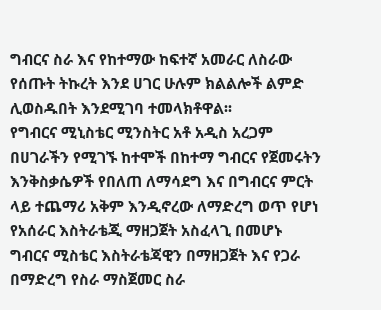ግብርና ስራ እና የከተማው ከፍተኛ አመራር ለስራው የሰጡት ትኩረት እንደ ሀገር ሁሉም ክልልሎች ልምድ ሊወስዱበት እንደሚገባ ተመላክቶዋል፡፡
የግብርና ሚኒስቴር ሚንስትር አቶ አዲስ አረጋም በሀገራችን የሚገኙ ከተሞች በከተማ ግብርና የጀመሩትን እንቅስቃሴዎች የበለጠ ለማሳደግ እና በግብርና ምርት ላይ ተጨማሪ አቅም እንዲኖረው ለማድረግ ወጥ የሆነ የአሰራር እስትራቴጂ ማዘጋጀት አስፈላጊ በመሆኑ ግብርና ሚስቴር እስትራቴጃዊን በማዘጋጀት እና የጋራ በማድረግ የስራ ማስጀመር ስራ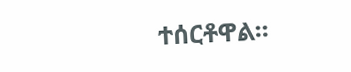ተሰርቶዋል፡፡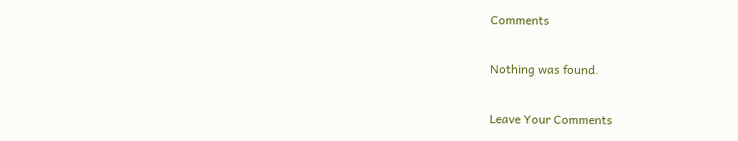Comments

Nothing was found.

Leave Your Comments